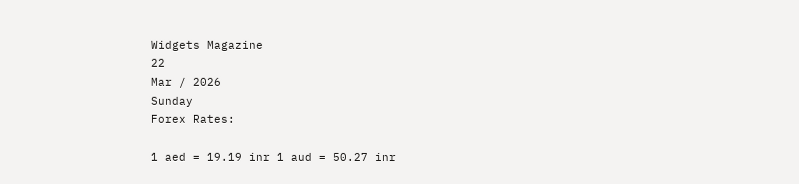Widgets Magazine
22
Mar / 2026
Sunday
Forex Rates:

1 aed = 19.19 inr 1 aud = 50.27 inr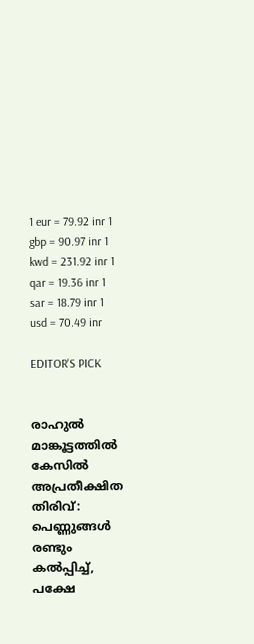1 eur = 79.92 inr 1 gbp = 90.97 inr 1 kwd = 231.92 inr 1 qar = 19.36 inr 1 sar = 18.79 inr 1 usd = 70.49 inr

EDITOR'S PICK


രാഹുൽ മാങ്കൂട്ടത്തിൽ കേസിൽ അപ്രതീക്ഷിത തിരിവ്: പെണ്ണുങ്ങൾ രണ്ടും കൽപ്പിച്ച്, പക്ഷേ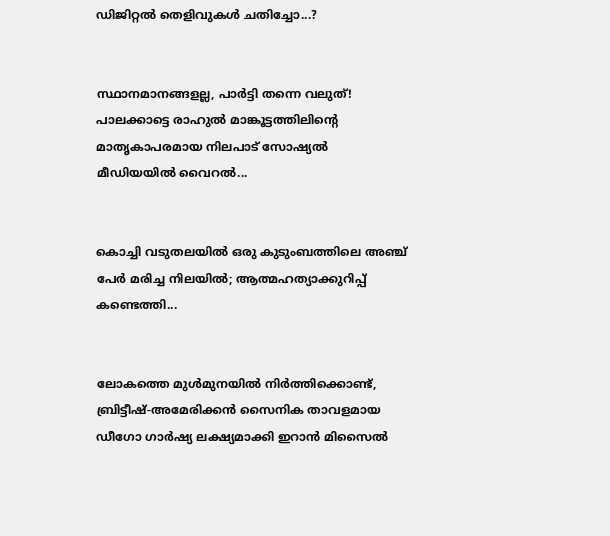ഡിജിറ്റൽ തെളിവുകൾ ചതിച്ചോ...?


സ്ഥാനമാനങ്ങളല്ല, പാർട്ടി തന്നെ വലുത്! പാലക്കാട്ടെ രാഹുൽ മാങ്കൂട്ടത്തിലിന്റെ മാതൃകാപരമായ നിലപാട് സോഷ്യൽ മീഡിയയിൽ വൈറൽ...


കൊച്ചി വടുതലയിൽ ഒരു കുടുംബത്തിലെ അഞ്ച് പേർ മരിച്ച നിലയിൽ; ആത്മഹത്യാക്കുറിപ്പ് കണ്ടെത്തി...


ലോകത്തെ മുള്‍മുനയില്‍ നിര്‍ത്തിക്കൊണ്ട്, ബ്രിട്ടീഷ്-അമേരിക്കന്‍ സൈനിക താവളമായ ഡീഗോ ഗാര്‍ഷ്യ ലക്ഷ്യമാക്കി ഇറാന്‍ മിസൈല്‍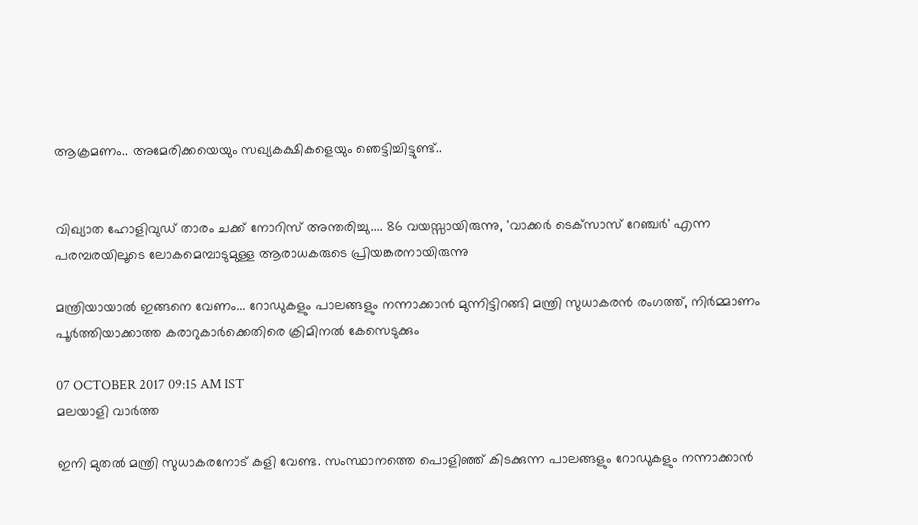ആക്രമണം.. അമേരിക്കയെയും സഖ്യകക്ഷികളെയും ഞെട്ടിച്ചിട്ടുണ്ട്..


വിഖ്യാത ഹോളിവുഡ് താരം ചക്ക് നോറിസ് അന്തരിച്ചു.... 86 വയസ്സായിരുന്നു, 'വാക്കർ ടെക്‌സാസ് റേഞ്ചർ' എന്ന പരമ്പരയിലൂടെ ലോകമെമ്പാടുമുള്ള ആരാധകരുടെ പ്രിയങ്കരനായിരുന്നു‌

മന്ത്രിയായാല്‍ ഇങ്ങനെ വേണം... റോഡുകളും പാലങ്ങളും നന്നാക്കാന്‍ മുന്നിട്ടിറങ്ങി മന്ത്രി സുധാകരന്‍ രംഗത്ത്, നിര്‍മ്മാണം പൂര്‍ത്തിയാക്കാത്ത കരാറുകാര്‍ക്കെതിരെ ക്രിമിനല്‍ കേസെടുക്കും

07 OCTOBER 2017 09:15 AM IST
മലയാളി വാര്‍ത്ത

ഇനി മുതല്‍ മന്ത്രി സുധാകരനോട് കളി വേണ്ട. സംസ്ഥാനത്തെ പൊളിഞ്ഞ് കിടക്കുന്ന പാലങ്ങളും റോഡുകളും നന്നാക്കാന്‍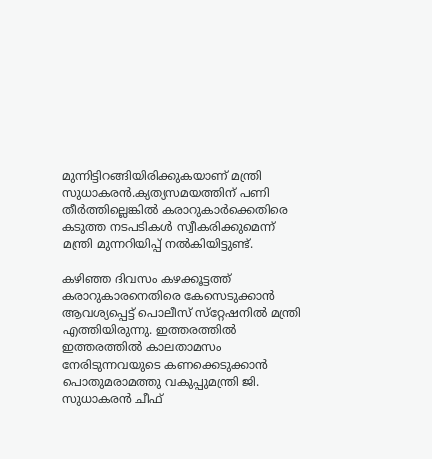മുന്നിട്ടിറങ്ങിയിരിക്കുകയാണ് മന്ത്രി സുധാകരന്‍.ക്യത്യസമയത്തിന് പണി തീര്‍ത്തില്ലെങ്കില്‍ കരാറുകാര്‍ക്കെതിരെ കടുത്ത നടപടികള്‍ സ്വീകരിക്കുമെന്ന് മന്ത്രി മുന്നറിയിപ്പ് നല്‍കിയിട്ടുണ്ട്.

കഴിഞ്ഞ ദിവസം കഴക്കൂട്ടത്ത് കരാറുകാരനെതിരെ കേസെടുക്കാന്‍ ആവശ്യപ്പെട്ട് പൊലീസ് സ്‌റ്റേഷനില്‍ മന്ത്രി എത്തിയിരുന്നു. ഇത്തരത്തില്‍ ഇത്തരത്തില്‍ കാലതാമസം നേരിടുന്നവയുടെ കണക്കെടുക്കാന്‍ പൊതുമരാമത്തു വകുപ്പുമന്ത്രി ജി. സുധാകരന്‍ ചീഫ്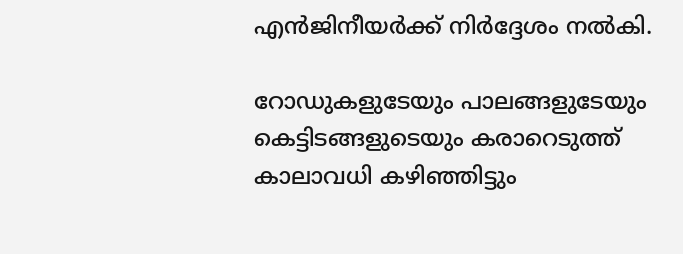എന്‍ജിനീയര്‍ക്ക് നിര്‍ദ്ദേശം നല്‍കി.

റോഡുകളുടേയും പാലങ്ങളുടേയും കെട്ടിടങ്ങളുടെയും കരാറെടുത്ത് കാലാവധി കഴിഞ്ഞിട്ടും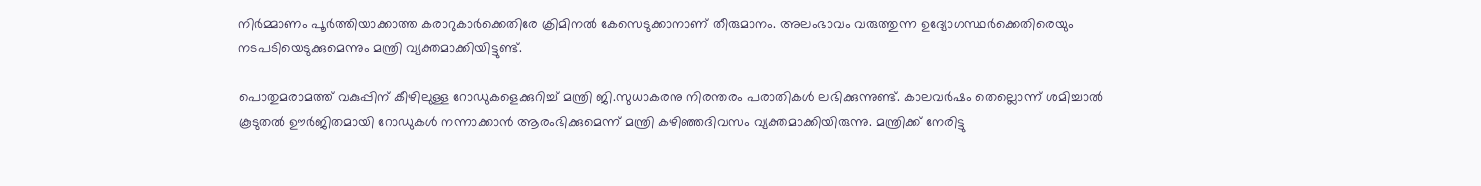നിര്‍മ്മാണം പൂര്‍ത്തിയാക്കാത്ത കരാറുകാര്‍ക്കെതിരേ ക്രിമിനല്‍ കേസെടുക്കാനാണ് തീരുമാനം. അലംഭാവം വരുത്തുന്ന ഉദ്യോഗസ്ഥര്‍ക്കെതിരെയും നടപടിയെടുക്കുമെന്നും മന്ത്രി വ്യക്തമാക്കിയിട്ടുണ്ട്.

പൊതുമരാമത്ത് വകുപ്പിന് കീഴിലുള്ള റോഡുകളെക്കുറിച്ച് മന്ത്രി ജി.സുധാകരനു നിരന്തരം പരാതികള്‍ ലഭിക്കുന്നുണ്ട്. കാലവര്‍ഷം തെല്ലൊന്ന് ശമിച്ചാല്‍ കൂടുതല്‍ ഊര്‍ജിതമായി റോഡുകള്‍ നന്നാക്കാന്‍ ആരംഭിക്കുമെന്ന് മന്ത്രി കഴിഞ്ഞദിവസം വ്യക്തമാക്കിയിരുന്നു. മന്ത്രിക്ക് നേരിട്ടു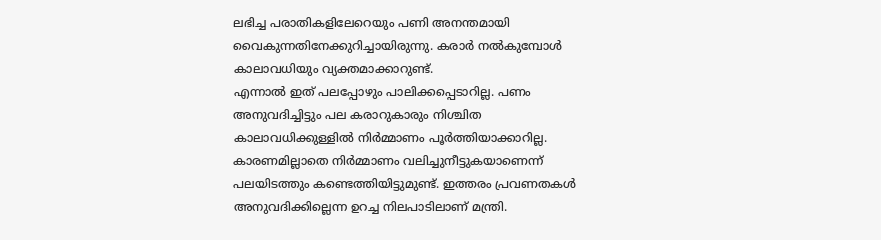ലഭിച്ച പരാതികളിലേറെയും പണി അനന്തമായി വൈകുന്നതിനേക്കുറിച്ചായിരുന്നു. കരാര്‍ നല്‍കുമ്പോള്‍ കാലാവധിയും വ്യക്തമാക്കാറുണ്ട്.
എന്നാല്‍ ഇത് പലപ്പോഴും പാലിക്കപ്പെടാറില്ല. പണം അനുവദിച്ചിട്ടും പല കരാറുകാരും നിശ്ചിത കാലാവധിക്കുള്ളില്‍ നിര്‍മ്മാണം പൂര്‍ത്തിയാക്കാറില്ല. കാരണമില്ലാതെ നിര്‍മ്മാണം വലിച്ചുനീട്ടുകയാണെന്ന് പലയിടത്തും കണ്ടെത്തിയിട്ടുമുണ്ട്. ഇത്തരം പ്രവണതകള്‍ അനുവദിക്കില്ലെന്ന ഉറച്ച നിലപാടിലാണ് മന്ത്രി.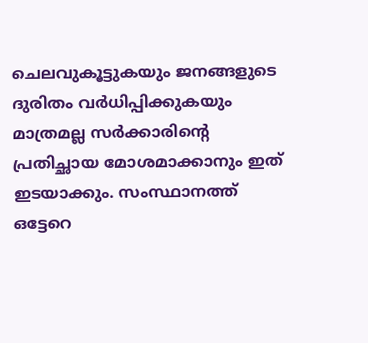ചെലവുകൂട്ടുകയും ജനങ്ങളുടെ ദുരിതം വര്‍ധിപ്പിക്കുകയും മാത്രമല്ല സര്‍ക്കാരിന്റെ പ്രതിച്ഛായ മോശമാക്കാനും ഇത് ഇടയാക്കും. സംസ്ഥാനത്ത് ഒട്ടേറെ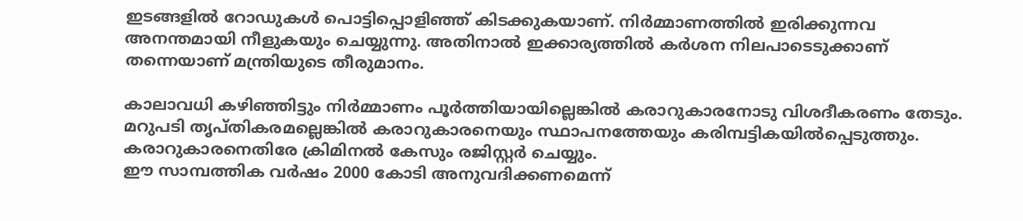ഇടങ്ങളില്‍ റോഡുകള്‍ പൊട്ടിപ്പൊളിഞ്ഞ് കിടക്കുകയാണ്. നിര്‍മ്മാണത്തില്‍ ഇരിക്കുന്നവ അനന്തമായി നീളുകയും ചെയ്യുന്നു. അതിനാല്‍ ഇക്കാര്യത്തില്‍ കര്‍ശന നിലപാടെടുക്കാണ് തന്നെയാണ് മന്ത്രിയുടെ തീരുമാനം.

കാലാവധി കഴിഞ്ഞിട്ടും നിര്‍മ്മാണം പൂര്‍ത്തിയായില്ലെങ്കില്‍ കരാറുകാരനോടു വിശദീകരണം തേടും. മറുപടി തൃപ്തികരമല്ലെങ്കില്‍ കരാറുകാരനെയും സ്ഥാപനത്തേയും കരിമ്പട്ടികയില്‍പ്പെടുത്തും. കരാറുകാരനെതിരേ ക്രിമിനല്‍ കേസും രജിസ്റ്റര്‍ ചെയ്യും.
ഈ സാമ്പത്തിക വര്‍ഷം 2000 കോടി അനുവദിക്കണമെന്ന്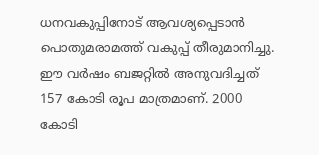ധനവകുപ്പിനോട് ആവശ്യപ്പെടാന്‍ പൊതുമരാമത്ത് വകുപ്പ് തീരുമാനിച്ചു. ഈ വര്‍ഷം ബജറ്റില്‍ അനുവദിച്ചത് 157 കോടി രൂപ മാത്രമാണ്. 2000 കോടി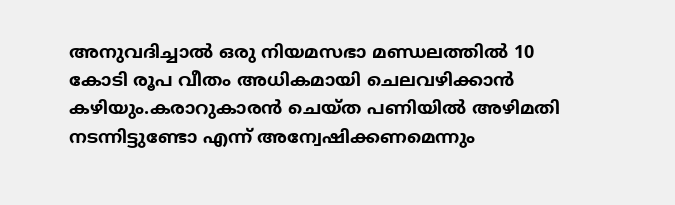അനുവദിച്ചാല്‍ ഒരു നിയമസഭാ മണ്ഡലത്തില്‍ 10 കോടി രൂപ വീതം അധികമായി ചെലവഴിക്കാന്‍ കഴിയും.കരാറുകാരന്‍ ചെയ്ത പണിയില്‍ അഴിമതി നടന്നിട്ടുണ്ടോ എന്ന് അന്വേഷിക്കണമെന്നും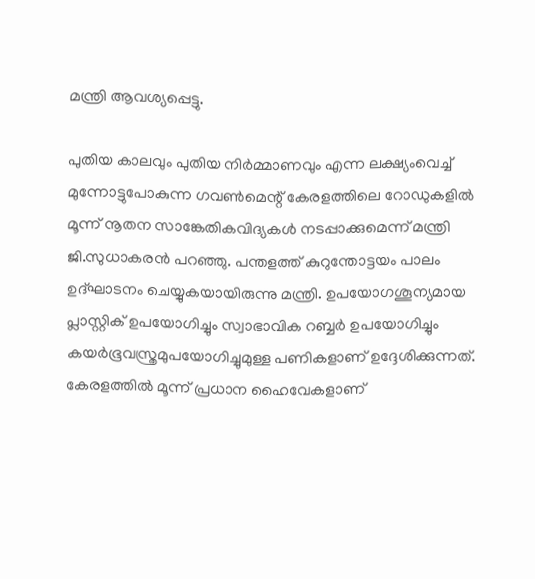മന്ത്രി ആവശ്യപ്പെട്ടു.

പുതിയ കാലവും പുതിയ നിര്‍മ്മാണവും എന്ന ലക്ഷ്യംവെച്ച് മുന്നോട്ടുപോകുന്ന ഗവണ്‍മെന്റ് കേരളത്തിലെ റോഡുകളില്‍ മൂന്ന് നൂതന സാങ്കേതികവിദ്യകള്‍ നടപ്പാക്കുമെന്ന് മന്ത്രി ജി.സുധാകരന്‍ പറഞ്ഞു. പന്തളത്ത് കുറുന്തോട്ടയം പാലം ഉദ്ഘാടനം ചെയ്യുകയായിരുന്നു മന്ത്രി. ഉപയോഗശൂന്യമായ പ്ലാസ്റ്റിക് ഉപയോഗിച്ചും സ്വാഭാവിക റബ്ബര്‍ ഉപയോഗിച്ചും കയര്‍ഭൂവസ്ത്രമുപയോഗിച്ചുമുള്ള പണികളാണ് ഉദ്ദേശിക്കുന്നത്. കേരളത്തില്‍ മൂന്ന് പ്രധാന ഹൈവേകളാണ്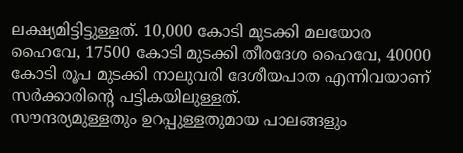ലക്ഷ്യമിട്ടിട്ടുള്ളത്. 10,000 കോടി മുടക്കി മലയോര ഹൈവേ, 17500 കോടി മുടക്കി തീരദേശ ഹൈവേ, 40000 കോടി രൂപ മുടക്കി നാലുവരി ദേശീയപാത എന്നിവയാണ് സര്‍ക്കാരിന്റെ പട്ടികയിലുള്ളത്.
സൗന്ദര്യമുള്ളതും ഉറപ്പുള്ളതുമായ പാലങ്ങളും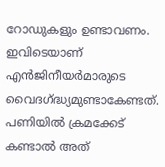റോഡുകളും ഉണ്ടാവണം. ഇവിടെയാണ് എന്‍ജിനീയര്‍മാരുടെ വൈദഗ്ദ്ധ്യമുണ്ടാകേണ്ടത്. പണിയില്‍ ക്രമക്കേട് കണ്ടാല്‍ അത്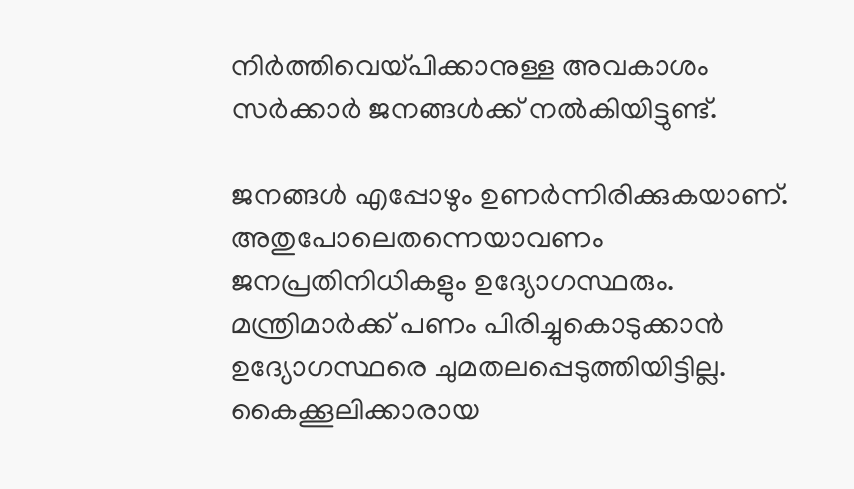നിര്‍ത്തിവെയ്പിക്കാനുള്ള അവകാശം സര്‍ക്കാര്‍ ജനങ്ങള്‍ക്ക് നല്‍കിയിട്ടുണ്ട്.

ജനങ്ങള്‍ എപ്പോഴും ഉണര്‍ന്നിരിക്കുകയാണ്. അതുപോലെതന്നെയാവണം ജനപ്രതിനിധികളും ഉദ്യോഗസ്ഥരും. മന്ത്രിമാര്‍ക്ക് പണം പിരിച്ചുകൊടുക്കാന്‍ ഉദ്യോഗസ്ഥരെ ചുമതലപ്പെടുത്തിയിട്ടില്ല. കൈക്കൂലിക്കാരായ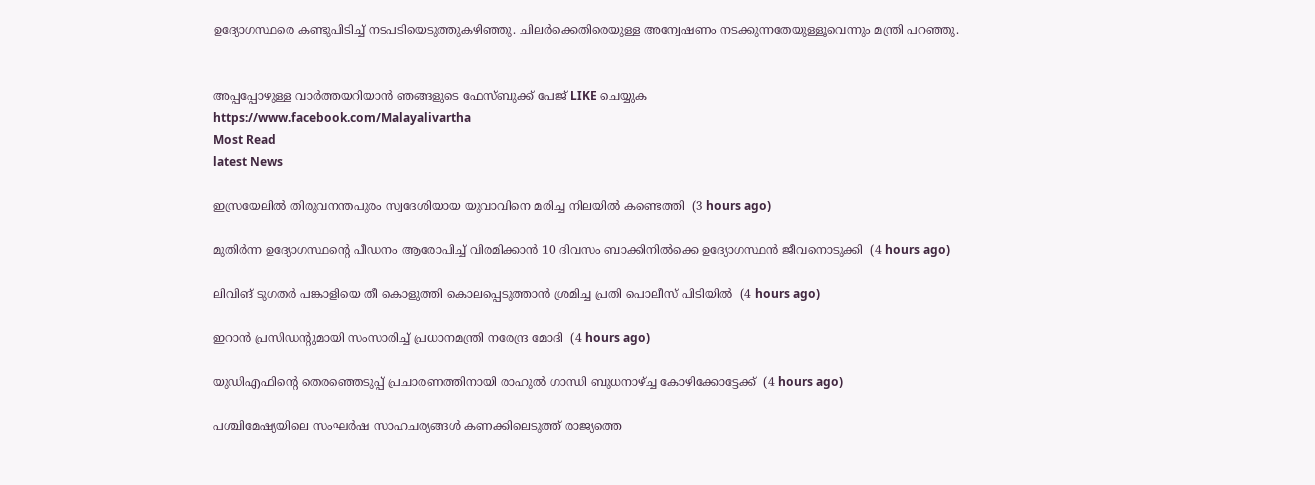ഉദ്യോഗസ്ഥരെ കണ്ടുപിടിച്ച് നടപടിയെടുത്തുകഴിഞ്ഞു. ചിലര്‍ക്കെതിരെയുള്ള അന്വേഷണം നടക്കുന്നതേയുള്ളൂവെന്നും മന്ത്രി പറഞ്ഞു.


അപ്പപ്പോഴുള്ള വാര്‍ത്തയറിയാന്‍ ഞങ്ങളുടെ ഫേസ്‌ബുക്ക്‌ പേജ് LIKE ചെയ്യുക
https://www.facebook.com/Malayalivartha
Most Read
latest News

ഇസ്രയേലില്‍ തിരുവനന്തപുരം സ്വദേശിയായ യുവാവിനെ മരിച്ച നിലയില്‍ കണ്ടെത്തി  (3 hours ago)

മുതിര്‍ന്ന ഉദ്യോഗസ്ഥന്റെ പീഡനം ആരോപിച്ച് വിരമിക്കാന്‍ 10 ദിവസം ബാക്കിനില്‍ക്കെ ഉദ്യോഗസ്ഥന്‍ ജീവനൊടുക്കി  (4 hours ago)

ലിവിങ് ടുഗതര്‍ പങ്കാളിയെ തീ കൊളുത്തി കൊലപ്പെടുത്താന്‍ ശ്രമിച്ച പ്രതി പൊലീസ് പിടിയില്‍  (4 hours ago)

ഇറാന്‍ പ്രസിഡന്റുമായി സംസാരിച്ച് പ്രധാനമന്ത്രി നരേന്ദ്ര മോദി  (4 hours ago)

യുഡിഎഫിന്റെ തെരഞ്ഞെടുപ്പ് പ്രചാരണത്തിനായി രാഹുല്‍ ഗാന്ധി ബുധനാഴ്ച്ച കോഴിക്കോട്ടേക്ക്  (4 hours ago)

പശ്ചിമേഷ്യയിലെ സംഘർഷ സാഹചര്യങ്ങൾ കണക്കിലെടുത്ത് രാജ്യത്തെ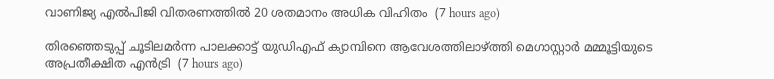വാണിജ്യ എൽപിജി വിതരണത്തിൽ 20 ശതമാനം അധിക വിഹിതം  (7 hours ago)

തിരഞ്ഞെടുപ്പ് ചൂടിലമര്‍ന്ന പാലക്കാട്ട് യുഡിഎഫ് ക്യാമ്പിനെ ആവേശത്തിലാഴ്ത്തി മെഗാസ്റ്റാര്‍ മമ്മൂട്ടിയുടെ അപ്രതീക്ഷിത എന്‍ട്രി  (7 hours ago)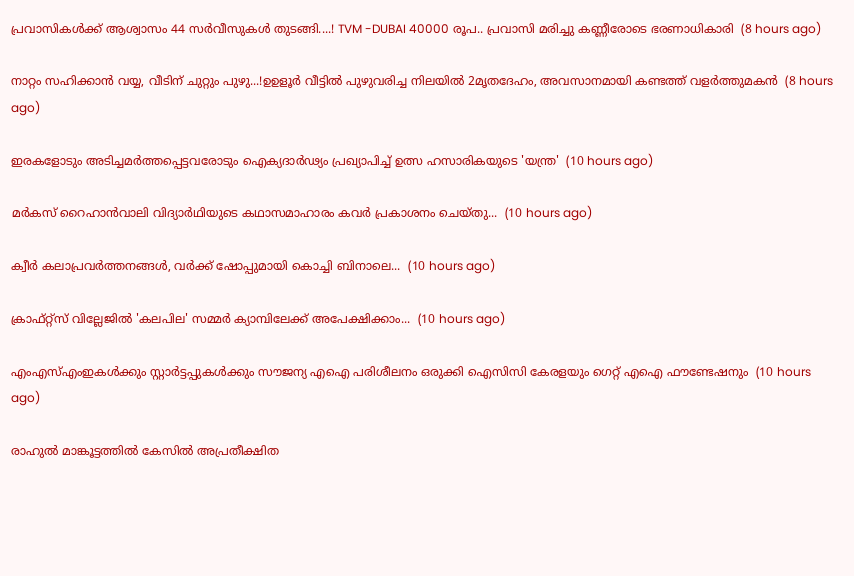പ്രവാസികൾക്ക് ആശ്വാസം 44 സർവീസുകൾ തുടങ്ങി....! TVM -DUBAI 40000 രൂപ.. പ്രവാസി മരിച്ചു കണ്ണീരോടെ ഭരണാധികാരി  (8 hours ago)

നാറ്റം സഹിക്കാൻ വയ്യ, വീടിന് ചുറ്റും പുഴു...!ഉഉളൂർ വീട്ടിൽ പുഴുവരിച്ച നിലയിൽ 2മൃതദേഹം, അവസാനമായി കണ്ടത്ത് വളർത്തുമകൻ  (8 hours ago)

ഇരകളോടും അടിച്ചമര്‍ത്തപ്പെട്ടവരോടും ഐക്യദാര്‍ഢ്യം പ്രഖ്യാപിച്ച് ഉത്സ ഹസാരികയുടെ 'യന്ത്ര'  (10 hours ago)

മർകസ് റൈഹാൻവാലി വിദ്യാർഥിയുടെ കഥാസമാഹാരം കവർ പ്രകാശനം ചെയ്തു...  (10 hours ago)

ക്വീര്‍ കലാപ്രവര്‍ത്തനങ്ങള്‍, വര്‍ക്ക് ഷോപ്പുമായി കൊച്ചി ബിനാലെ...  (10 hours ago)

ക്രാഫ്റ്റ്സ് വില്ലേജില്‍ 'കലപില' സമ്മര്‍ ക്യാമ്പിലേക്ക് അപേക്ഷിക്കാം...  (10 hours ago)

എംഎസ്എംഇകൾക്കും സ്റ്റാർട്ടപ്പുകൾക്കും സൗജന്യ എഐ പരിശീലനം ഒരുക്കി ഐസിസി കേരളയും ഗെറ്റ് എഐ ഫൗണ്ടേഷനും  (10 hours ago)

രാഹുൽ മാങ്കൂട്ടത്തിൽ കേസിൽ അപ്രതീക്ഷിത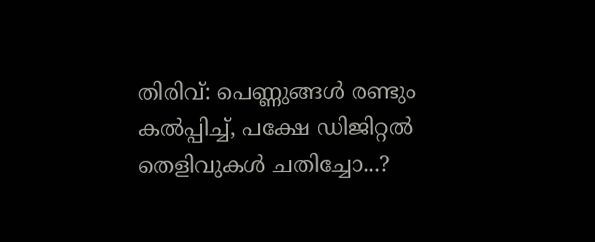തിരിവ്: പെണ്ണുങ്ങൾ രണ്ടും കൽപ്പിച്ച്, പക്ഷേ ഡിജിറ്റൽ തെളിവുകൾ ചതിച്ചോ...?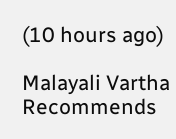(10 hours ago)

Malayali Vartha Recommends